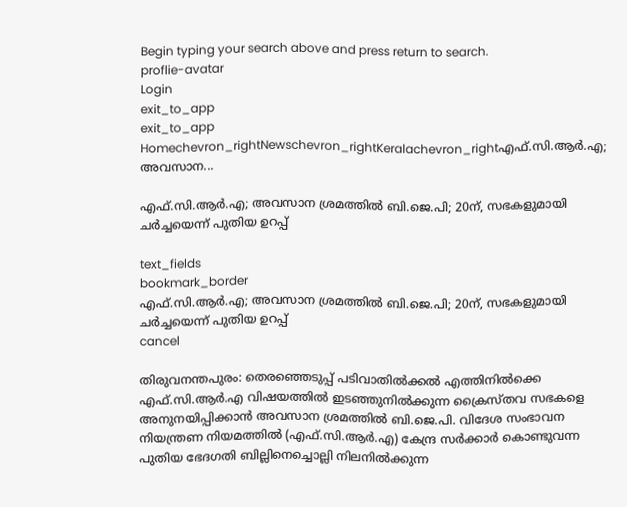Begin typing your search above and press return to search.
proflie-avatar
Login
exit_to_app
exit_to_app
Homechevron_rightNewschevron_rightKeralachevron_rightഎഫ്.സി.ആർ.എ; അവസാന...

എഫ്.സി.ആർ.എ; അവസാന ശ്രമത്തിൽ ബി.ജെ.പി; 20ന്, സഭകളുമായി ചർച്ചയെന്ന് പുതിയ ഉറപ്പ്

text_fields
bookmark_border
എഫ്.സി.ആർ.എ; അവസാന ശ്രമത്തിൽ ബി.ജെ.പി; 20ന്, സഭകളുമായി ചർച്ചയെന്ന് പുതിയ ഉറപ്പ്
cancel

തിരുവനന്തപുരം: തെരഞ്ഞെടുപ്പ് പടിവാതിൽക്കൽ എത്തിനിൽക്കെ എഫ്.സി.ആർ.എ വിഷയത്തിൽ ഇടഞ്ഞുനിൽക്കുന്ന ക്രൈസ്തവ സഭകളെ അനുനയിപ്പിക്കാൻ അവസാന ശ്രമത്തിൽ ബി.ജെ.പി. വിദേശ സംഭാവന നിയന്ത്രണ നിയമത്തിൽ (എഫ്‌.സി.ആർ.എ) കേന്ദ്ര സർക്കാർ കൊണ്ടുവന്ന പുതിയ ഭേദഗതി ബില്ലിനെച്ചൊല്ലി നിലനിൽക്കുന്ന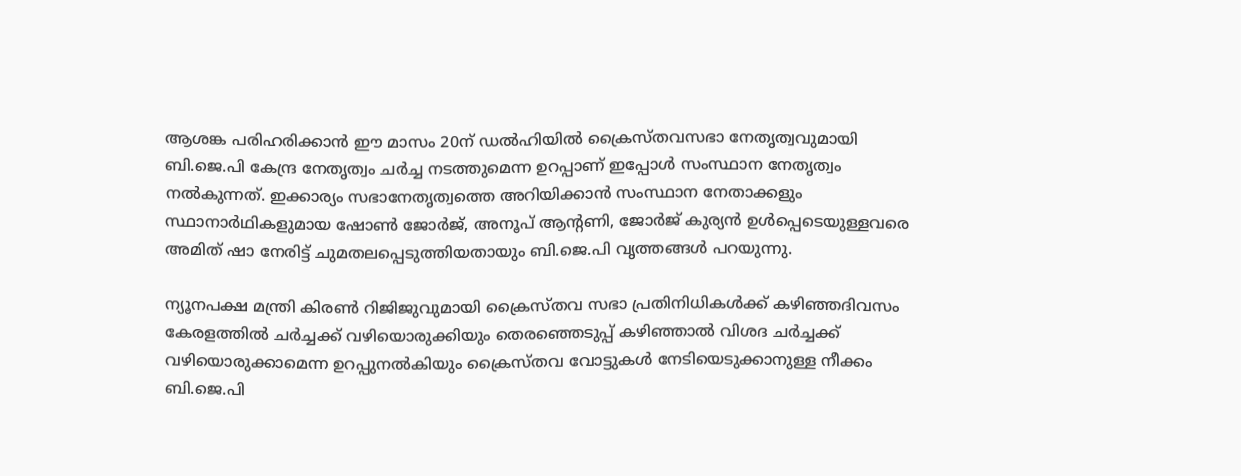ആശങ്ക പരിഹരിക്കാൻ ഈ മാസം 20ന് ഡൽഹിയിൽ ക്രൈസ്തവസഭാ നേതൃത്വവുമായി ബി.ജെ.പി കേന്ദ്ര നേതൃത്വം ചർച്ച നടത്തുമെന്ന ഉറപ്പാണ് ഇപ്പോൾ സംസ്ഥാന നേതൃത്വം നൽകുന്നത്. ഇക്കാര്യം സഭാനേതൃത്വത്തെ അറിയിക്കാൻ സംസ്ഥാന നേതാക്കളും സ്ഥാനാർഥികളുമായ ഷോൺ ജോർജ്, അനൂപ് ആന്‍റണി, ജോർജ് കുര്യൻ ഉൾപ്പെടെയുള്ളവരെ അമിത് ഷാ നേരിട്ട് ചുമതലപ്പെടുത്തിയതായും ബി.ജെ.പി വൃത്തങ്ങൾ പറയുന്നു.

ന്യൂനപക്ഷ മന്ത്രി കിരൺ റിജിജുവുമായി ക്രൈസ്തവ സഭാ പ്രതിനിധികൾക്ക് കഴിഞ്ഞദിവസം കേരളത്തിൽ ചർച്ചക്ക് വഴിയൊരുക്കിയും തെരഞ്ഞെടുപ്പ് കഴിഞ്ഞാൽ വിശദ ചർച്ചക്ക് വഴിയൊരുക്കാമെന്ന ഉറപ്പുനൽകിയും ക്രൈസ്തവ വോട്ടുകൾ നേടിയെടുക്കാനുള്ള നീക്കം ബി.ജെ.പി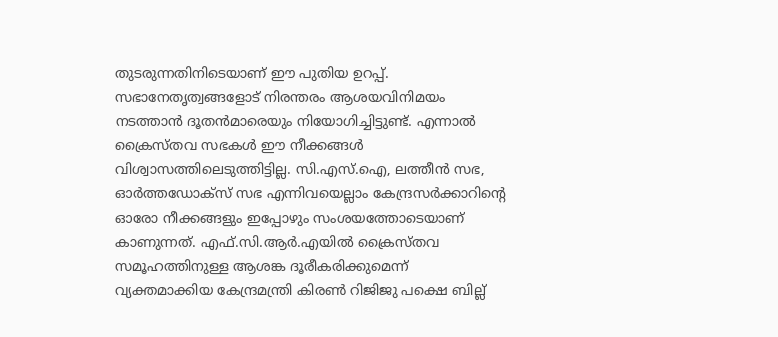തുടരുന്നതിനിടെയാണ് ഈ പുതിയ ഉറപ്പ്. സഭാനേതൃത്വങ്ങളോട് നിരന്തരം ആശയവിനിമയം നടത്താൻ ദൂതൻമാരെയും നിയോഗിച്ചിട്ടുണ്ട്. എന്നാൽ ക്രൈസ്തവ സഭകൾ ഈ നീക്കങ്ങൾ വിശ്വാസത്തിലെടുത്തിട്ടില്ല. സി.എസ്.ഐ, ലത്തീൻ സഭ, ഓർത്തഡോക്സ് സഭ എന്നിവയെല്ലാം കേന്ദ്രസർക്കാറിന്‍റെ ഓരോ നീക്കങ്ങളും ഇപ്പോഴും സംശയത്തോടെയാണ് കാണുന്നത്. എഫ്.സി.ആർ.എയിൽ ക്രൈസ്തവ സമൂഹത്തിനുള്ള ആശങ്ക ദൂരീകരിക്കുമെന്ന് വ്യക്തമാക്കിയ കേന്ദ്രമന്ത്രി കിരൺ റിജിജു പക്ഷെ ബില്ല്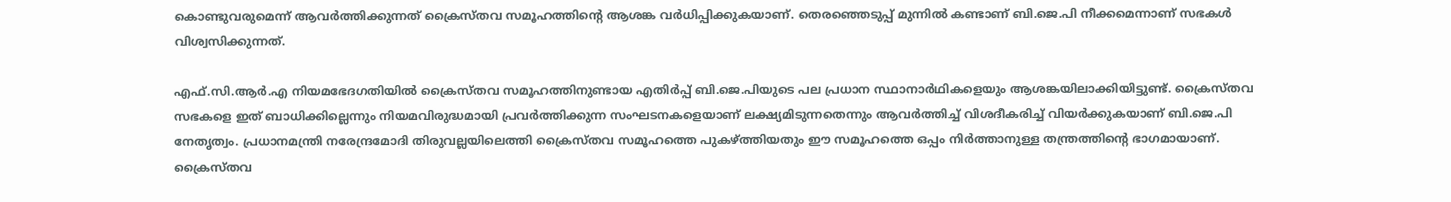കൊണ്ടുവരുമെന്ന് ആവർത്തിക്കുന്നത് ക്രൈസ്തവ സമൂഹത്തിന്‍റെ ആശങ്ക വർധിപ്പിക്കുകയാണ്. തെരഞ്ഞെടുപ്പ് മുന്നിൽ കണ്ടാണ് ബി.ജെ.പി നീക്കമെന്നാണ് സഭകൾ വിശ്വസിക്കുന്നത്.

എഫ്.സി.ആർ.എ നിയമഭേദഗതിയിൽ ക്രൈസ്തവ സമൂഹത്തിനുണ്ടായ എതിർപ്പ് ബി.ജെ.പിയുടെ പല പ്രധാന സ്ഥാനാർഥികളെയും ആശങ്കയിലാക്കിയിട്ടുണ്ട്. ക്രൈസ്തവ സഭകളെ ഇത് ബാധിക്കില്ലെന്നും നിയമവിരുദ്ധമായി പ്രവർത്തിക്കുന്ന സംഘടനകളെയാണ് ലക്ഷ്യമിടുന്നതെന്നും ആവർത്തിച്ച് വിശദീകരിച്ച് വിയർക്കുകയാണ് ബി.ജെ.പി നേതൃത്വം. പ്രധാനമന്ത്രി നരേന്ദ്രമോദി തിരുവല്ലയിലെത്തി ക്രൈസ്തവ സമൂഹത്തെ പുകഴ്ത്തിയതും ഈ സമൂഹത്തെ ഒപ്പം നിർത്താനുള്ള തന്ത്രത്തിന്‍റെ ഭാഗമായാണ്. ക്രൈസ്തവ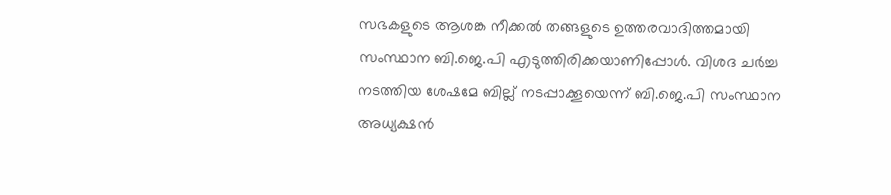സഭകളുടെ ആശങ്ക നീക്കൽ തങ്ങളുടെ ഉത്തരവാദിത്തമായി സംസ്ഥാന ബി.ജെ.പി എടുത്തിരിക്കയാണിപ്പോൾ. വിശദ ചർച്ച നടത്തിയ ശേഷമേ ബില്ല് നടപ്പാക്കൂയെന്ന് ബി.ജെ.പി സംസ്ഥാന അധ്യക്ഷൻ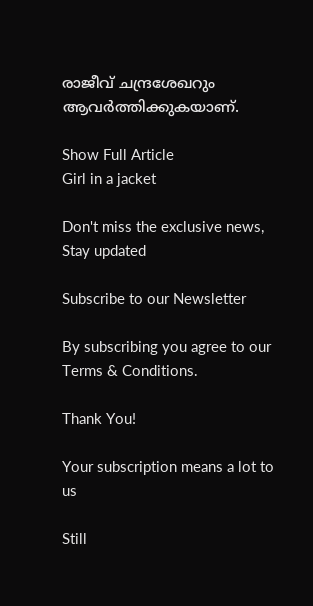രാജീവ് ചന്ദ്രശേഖറും ആവർത്തിക്കുകയാണ്.

Show Full Article
Girl in a jacket

Don't miss the exclusive news, Stay updated

Subscribe to our Newsletter

By subscribing you agree to our Terms & Conditions.

Thank You!

Your subscription means a lot to us

Still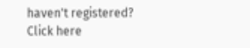haven't registered? Click here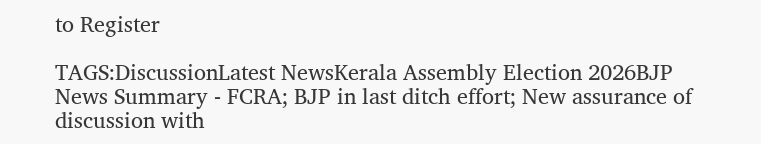to Register

TAGS:DiscussionLatest NewsKerala Assembly Election 2026BJP
News Summary - FCRA; BJP in last ditch effort; New assurance of discussion with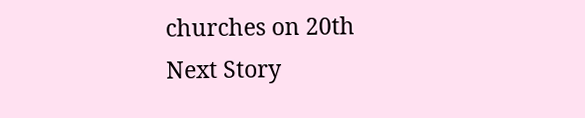churches on 20th
Next Story